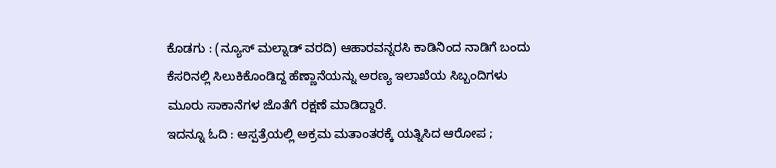ಕೊಡಗು : (ನ್ಯೂಸ್ ಮಲ್ನಾಡ್ ವರದಿ) ಆಹಾರವನ್ನರಸಿ ಕಾಡಿನಿಂದ ನಾಡಿಗೆ ಬಂದು ಕೆಸರಿನಲ್ಲಿ ಸಿಲುಕಿಕೊಂಡಿದ್ದ ಹೆಣ್ಣಾನೆಯನ್ನು ಅರಣ್ಯ ಇಲಾಖೆಯ ಸಿಬ್ಬಂದಿಗಳು ಮೂರು ಸಾಕಾನೆಗಳ ಜೊತೆಗೆ ರಕ್ಷಣೆ ಮಾಡಿದ್ದಾರೆ.
ಇದನ್ನೂ ಓದಿ : ಆಸ್ಪತ್ರೆಯಲ್ಲಿ ಅಕ್ರಮ ಮತಾಂತರಕ್ಕೆ ಯತ್ನಿಸಿದ ಆರೋಪ ;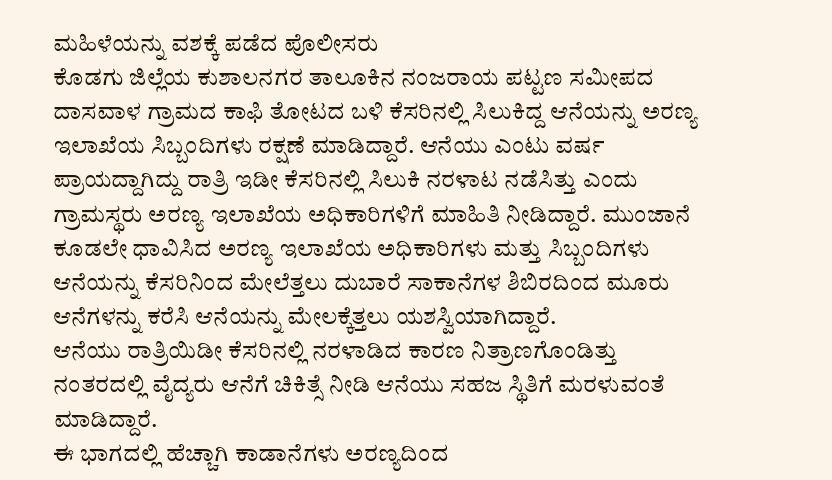ಮಹಿಳೆಯನ್ನು ವಶಕ್ಕೆ ಪಡೆದ ಪೊಲೀಸರು
ಕೊಡಗು ಜಿಲ್ಲೆಯ ಕುಶಾಲನಗರ ತಾಲೂಕಿನ ನಂಜರಾಯ ಪಟ್ಟಣ ಸಮೀಪದ ದಾಸವಾಳ ಗ್ರಾಮದ ಕಾಫಿ ತೋಟದ ಬಳಿ ಕೆಸರಿನಲ್ಲಿ ಸಿಲುಕಿದ್ದ ಆನೆಯನ್ನು ಅರಣ್ಯ ಇಲಾಖೆಯ ಸಿಬ್ಬಂದಿಗಳು ರಕ್ಷಣೆ ಮಾಡಿದ್ದಾರೆ. ಆನೆಯು ಎಂಟು ವರ್ಷ ಪ್ರಾಯದ್ದಾಗಿದ್ದು ರಾತ್ರಿ ಇಡೀ ಕೆಸರಿನಲ್ಲಿ ಸಿಲುಕಿ ನರಳಾಟ ನಡೆಸಿತ್ತು ಎಂದು ಗ್ರಾಮಸ್ಥರು ಅರಣ್ಯ ಇಲಾಖೆಯ ಅಧಿಕಾರಿಗಳಿಗೆ ಮಾಹಿತಿ ನೀಡಿದ್ದಾರೆ. ಮುಂಜಾನೆ ಕೂಡಲೇ ಧಾವಿಸಿದ ಅರಣ್ಯ ಇಲಾಖೆಯ ಅಧಿಕಾರಿಗಳು ಮತ್ತು ಸಿಬ್ಬಂದಿಗಳು ಆನೆಯನ್ನು ಕೆಸರಿನಿಂದ ಮೇಲೆತ್ತಲು ದುಬಾರೆ ಸಾಕಾನೆಗಳ ಶಿಬಿರದಿಂದ ಮೂರು ಆನೆಗಳನ್ನು ಕರೆಸಿ ಆನೆಯನ್ನು ಮೇಲಕ್ಕೆತ್ತಲು ಯಶಸ್ವಿಯಾಗಿದ್ದಾರೆ.
ಆನೆಯು ರಾತ್ರಿಯಿಡೀ ಕೆಸರಿನಲ್ಲಿ ನರಳಾಡಿದ ಕಾರಣ ನಿತ್ರಾಣಗೊಂಡಿತ್ತು ನಂತರದಲ್ಲಿ ವೈದ್ಯರು ಆನೆಗೆ ಚಿಕಿತ್ಸೆ ನೀಡಿ ಆನೆಯು ಸಹಜ ಸ್ಥಿತಿಗೆ ಮರಳುವಂತೆ ಮಾಡಿದ್ದಾರೆ.
ಈ ಭಾಗದಲ್ಲಿ ಹೆಚ್ಚಾಗಿ ಕಾಡಾನೆಗಳು ಅರಣ್ಯದಿಂದ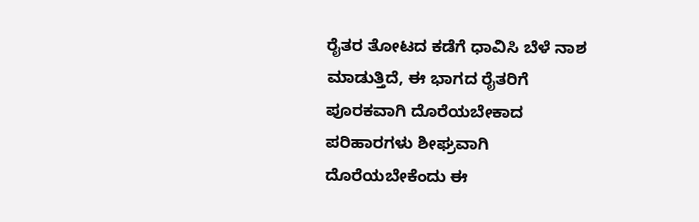ರೈತರ ತೋಟದ ಕಡೆಗೆ ಧಾವಿಸಿ ಬೆಳೆ ನಾಶ ಮಾಡುತ್ತಿದೆ, ಈ ಭಾಗದ ರೈತರಿಗೆ ಪೂರಕವಾಗಿ ದೊರೆಯಬೇಕಾದ ಪರಿಹಾರಗಳು ಶೀಘ್ರವಾಗಿ ದೊರೆಯಬೇಕೆಂದು ಈ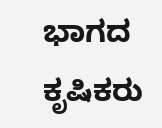ಭಾಗದ ಕೃಷಿಕರು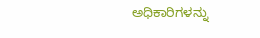ಅಧಿಕಾರಿಗಳನ್ನು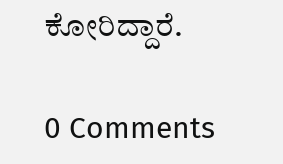ಕೋರಿದ್ದಾರೆ.

0 Comments